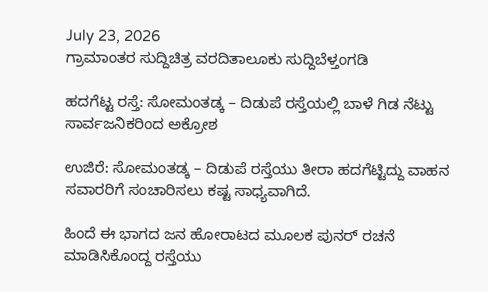July 23, 2026
ಗ್ರಾಮಾಂತರ ಸುದ್ದಿಚಿತ್ರ ವರದಿತಾಲೂಕು ಸುದ್ದಿಬೆಳ್ತಂಗಡಿ

ಹದಗೆಟ್ಟ ರಸ್ತೆ: ಸೋಮಂತಡ್ಕ – ದಿಡುಪೆ ರಸ್ತೆಯಲ್ಲಿ ಬಾಳೆ ಗಿಡ ನೆಟ್ಟು ಸಾರ್ವಜನಿಕರಿಂದ ಅಕ್ರೋಶ

ಉಜಿರೆ: ಸೋಮಂತಡ್ಕ – ದಿಡುಪೆ ರಸ್ತೆಯು ತೀರಾ ಹದಗೆಟ್ಟಿದ್ದು ವಾಹನ ಸವಾರರಿಗೆ ಸಂಚಾರಿಸಲು ಕಷ್ಟ ಸಾಧ್ಯವಾಗಿದೆ.

ಹಿಂದೆ ಈ ಭಾಗದ ಜನ ಹೋರಾಟದ ಮೂಲಕ ಪುನರ್ ರಚನೆ ಮಾಡಿಸಿಕೊಂದ್ದ ರಸ್ತೆಯು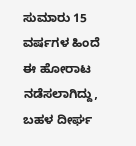ಸುಮಾರು 15 ವರ್ಷಗಳ ಹಿಂದೆ ಈ ಹೋರಾಟ ನಡೆಸಲಾಗಿದ್ದು, ಬಹಳ ದೀರ್ಘ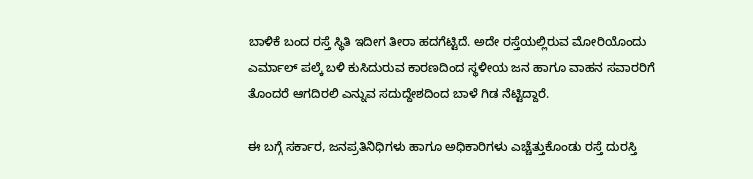ಬಾಳಿಕೆ ಬಂದ ರಸ್ತೆ ಸ್ಥಿತಿ ಇದೀಗ ತೀರಾ ಹದಗೆಟ್ಟಿದೆ. ಅದೇ ರಸ್ತೆಯಲ್ಲಿರುವ ಮೋರಿಯೊಂದು ಎರ್ಮಾಲ್ ಪಲ್ಕೆ ಬಳಿ ಕುಸಿದುರುವ ಕಾರಣದಿಂದ ಸ್ಥಳೀಯ ಜನ ಹಾಗೂ ವಾಹನ ಸವಾರರಿಗೆ ತೊಂದರೆ ಆಗದಿರಲಿ ಎನ್ನುವ ಸದುದ್ದೇಶದಿಂದ ಬಾಳೆ ಗಿಡ ನೆಟ್ಟಿದ್ದಾರೆ.

ಈ ಬಗ್ಗೆ ಸರ್ಕಾರ, ಜನಪ್ರತಿನಿಧಿಗಳು ಹಾಗೂ ಅಧಿಕಾರಿಗಳು ಎಚ್ಚೆತ್ತುಕೊಂಡು ರಸ್ತೆ ದುರಸ್ತಿ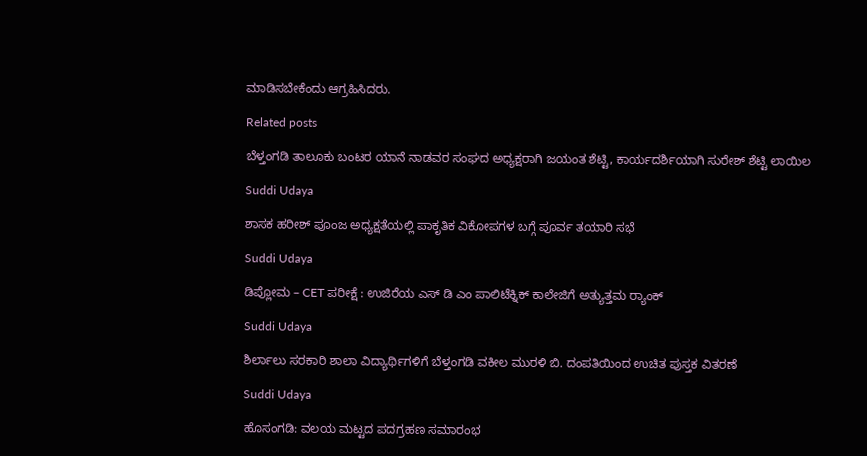ಮಾಡಿಸಬೇಕೆಂದು ಆಗ್ರಹಿಸಿದರು.

Related posts

ಬೆಳ್ತಂಗಡಿ ತಾಲೂಕು ಬಂಟರ ಯಾನೆ ನಾಡವರ ಸಂಘದ ಅಧ್ಯಕ್ಷರಾಗಿ ಜಯಂತ ಶೆಟ್ಟಿ, ಕಾರ್ಯದರ್ಶಿಯಾಗಿ ಸುರೇಶ್ ಶೆಟ್ಟಿ ಲಾಯಿಲ

Suddi Udaya

ಶಾಸಕ ಹರೀಶ್ ಪೂಂಜ ಅಧ್ಯಕ್ಷತೆಯಲ್ಲಿ ಪಾಕೃತಿಕ ವಿಕೋಪಗಳ ಬಗ್ಗೆ ಪೂರ್ವ ತಯಾರಿ ಸಭೆ

Suddi Udaya

ಡಿಪ್ಲೋಮ – CET ಪರೀಕ್ಷೆ : ಉಜಿರೆಯ ಎಸ್ ಡಿ ಎಂ ಪಾಲಿಟೆಕ್ನಿಕ್ ಕಾಲೇಜಿಗೆ ಅತ್ಯುತ್ತಮ ರ‍್ಯಾಂಕ್

Suddi Udaya

ಶಿರ್ಲಾಲು ಸರಕಾರಿ ಶಾಲಾ ವಿದ್ಯಾರ್ಥಿಗಳಿಗೆ ಬೆಳ್ತಂಗಡಿ ವಕೀಲ ಮುರಳಿ ಬಿ. ದಂಪತಿಯಿಂದ ಉಚಿತ ಪುಸ್ತಕ ವಿತರಣೆ

Suddi Udaya

ಹೊಸಂಗಡಿ: ವಲಯ ಮಟ್ಟದ ಪದಗ್ರಹಣ ಸಮಾರಂಭ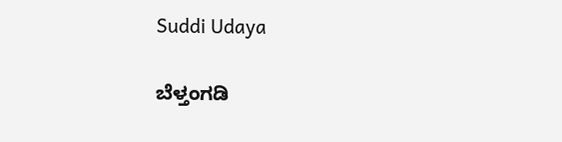Suddi Udaya

ಬೆಳ್ತಂಗಡಿ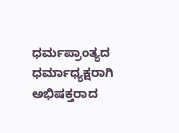ಧರ್ಮಪ್ರಾಂತ್ಯದ ಧರ್ಮಾಧ್ಯಕ್ಷರಾಗಿ ಅಭಿಷಕ್ತರಾದ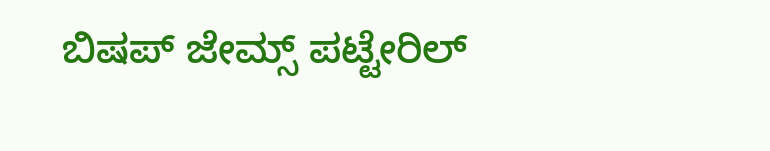ಬಿಷಪ್ ಜೇಮ್ಸ್ ಪಟ್ಟೇರಿಲ್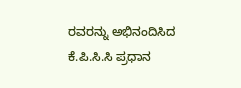ರವರನ್ನು ಅಭಿನಂದಿಸಿದ ಕೆ.ಪಿ.ಸಿ.ಸಿ ಪ್ರಧಾನ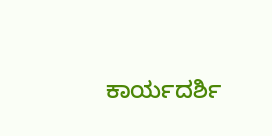ಕಾರ್ಯದರ್ಶಿ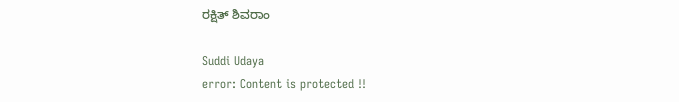ರಕ್ಷಿತ್ ಶಿವರಾಂ

Suddi Udaya
error: Content is protected !!